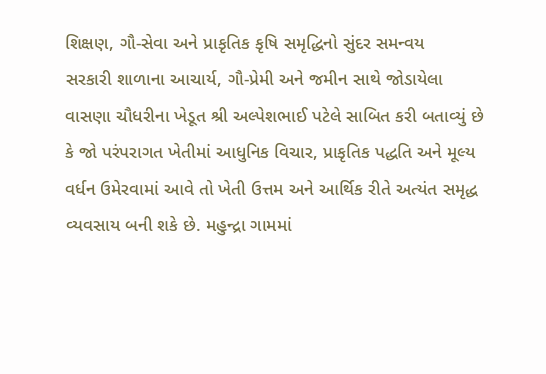શિક્ષણ, ગૌ-સેવા અને પ્રાકૃતિક કૃષિ સમૃદ્ધિનો સુંદર સમન્વય
સરકારી શાળાના આચાર્ય, ગૌ-પ્રેમી અને જમીન સાથે જોડાયેલા વાસણા ચૌધરીના ખેડૂત શ્રી અલ્પેશભાઈ પટેલે સાબિત કરી બતાવ્યું છે કે જો પરંપરાગત ખેતીમાં આધુનિક વિચાર, પ્રાકૃતિક પદ્ધતિ અને મૂલ્ય વર્ધન ઉમેરવામાં આવે તો ખેતી ઉત્તમ અને આર્થિક રીતે અત્યંત સમૃદ્ધ વ્યવસાય બની શકે છે. મહુન્દ્રા ગામમાં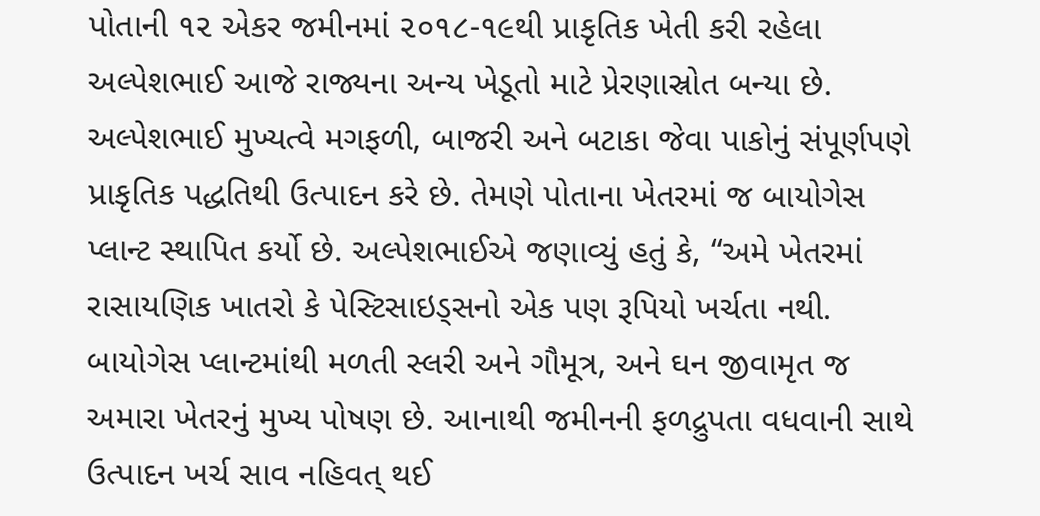પોતાની ૧૨ એકર જમીનમાં ૨૦૧૮-૧૯થી પ્રાકૃતિક ખેતી કરી રહેલા અલ્પેશભાઈ આજે રાજ્યના અન્ય ખેડૂતો માટે પ્રેરણાસ્રોત બન્યા છે. અલ્પેશભાઈ મુખ્યત્વે મગફળી, બાજરી અને બટાકા જેવા પાકોનું સંપૂર્ણપણે પ્રાકૃતિક પદ્ધતિથી ઉત્પાદન કરે છે. તેમણે પોતાના ખેતરમાં જ બાયોગેસ પ્લાન્ટ સ્થાપિત કર્યો છે. અલ્પેશભાઈએ જણાવ્યું હતું કે, “અમે ખેતરમાં રાસાયણિક ખાતરો કે પેસ્ટિસાઇડ્સનો એક પણ રૂપિયો ખર્ચતા નથી. બાયોગેસ પ્લાન્ટમાંથી મળતી સ્લરી અને ગૌમૂત્ર, અને ઘન જીવામૃત જ અમારા ખેતરનું મુખ્ય પોષણ છે. આનાથી જમીનની ફળદ્રુપતા વધવાની સાથે ઉત્પાદન ખર્ચ સાવ નહિવત્ થઈ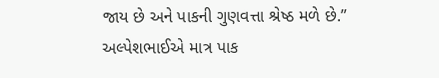જાય છે અને પાકની ગુણવત્તા શ્રેષ્ઠ મળે છે.”
અલ્પેશભાઈએ માત્ર પાક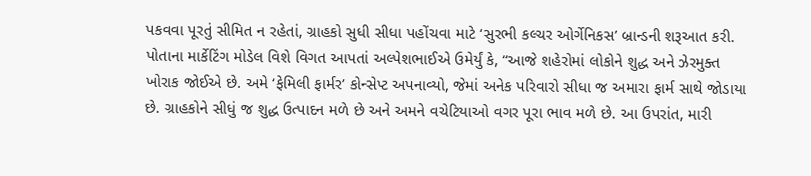પકવવા પૂરતું સીમિત ન રહેતાં, ગ્રાહકો સુધી સીધા પહોંચવા માટે ‘સુરભી કલ્ચર ઓર્ગેનિકસ’ બ્રાન્ડની શરૂઆત કરી. પોતાના માર્કેટિંગ મોડેલ વિશે વિગત આપતાં અલ્પેશભાઈએ ઉમેર્યું કે, “આજે શહેરોમાં લોકોને શુદ્ધ અને ઝેરમુક્ત ખોરાક જોઈએ છે. અમે ‘ફેમિલી ફાર્મર’ કોન્સેપ્ટ અપનાવ્યો, જેમાં અનેક પરિવારો સીધા જ અમારા ફાર્મ સાથે જોડાયા છે. ગ્રાહકોને સીધું જ શુદ્ધ ઉત્પાદન મળે છે અને અમને વચેટિયાઓ વગર પૂરા ભાવ મળે છે. આ ઉપરાંત, મારી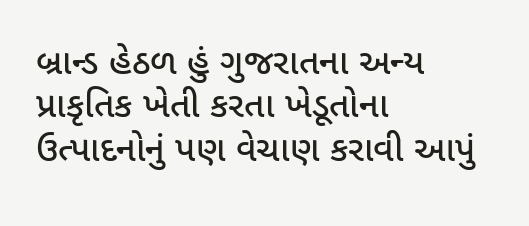બ્રાન્ડ હેઠળ હું ગુજરાતના અન્ય પ્રાકૃતિક ખેતી કરતા ખેડૂતોના ઉત્પાદનોનું પણ વેચાણ કરાવી આપું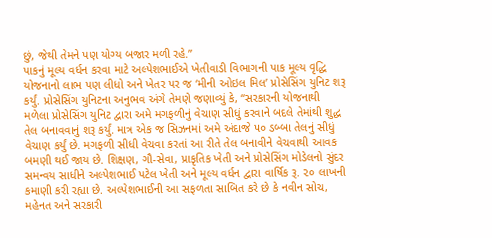છું, જેથી તેમને પણ યોગ્ય બજાર મળી રહે.”
પાકનું મૂલ્ય વર્ધન કરવા માટે અલ્પેશભાઈએ ખેતીવાડી વિભાગની પાક મૂલ્ય વૃદ્ધિ યોજનાનો લાભ પણ લીધો અને ખેતર પર જ ‘મીની ઓઇલ મિલ’ પ્રોસેસિંગ યુનિટ શરૂ કર્યું. પ્રોસેસિંગ યુનિટના અનુભવ અંગે તેમણે જણાવ્યું કે, “સરકારની યોજનાથી મળેલા પ્રોસેસિંગ યુનિટ દ્વારા અમે મગફળીનું વેચાણ સીધું કરવાને બદલે તેમાંથી શુદ્ધ તેલ બનાવવાનું શરૂ કર્યું. માત્ર એક જ સિઝનમાં અમે અંદાજે ૫૦ ડબ્બા તેલનું સીધું વેચાણ કર્યું છે. મગફળી સીધી વેચવા કરતાં આ રીતે તેલ બનાવીને વેચવાથી આવક બમણી થઈ જાય છે. શિક્ષણ, ગૌ-સેવા, પ્રાકૃતિક ખેતી અને પ્રોસેસિંગ મોડેલનો સુંદર સમન્વય સાધીને અલ્પેશભાઈ પટેલ ખેતી અને મૂલ્ય વર્ધન દ્વારા વાર્ષિક રૂ. ૨૦ લાખની કમાણી કરી રહ્યા છે. અલ્પેશભાઈની આ સફળતા સાબિત કરે છે કે નવીન સોચ, મહેનત અને સરકારી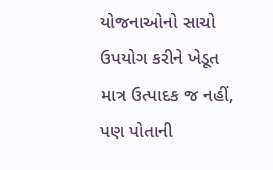યોજનાઓનો સાચો ઉપયોગ કરીને ખેડૂત માત્ર ઉત્પાદક જ નહીં, પણ પોતાની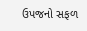ઉપજનો સફળ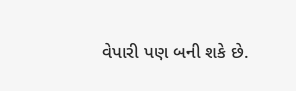વેપારી પણ બની શકે છે.